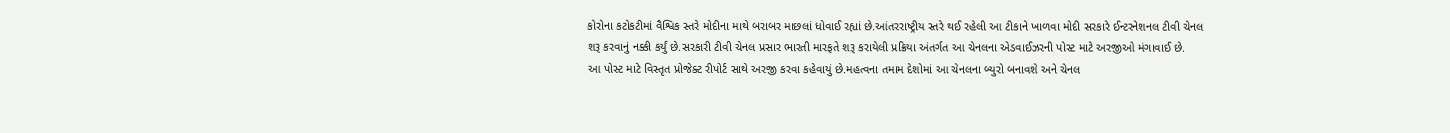કોરોના કટોકટીમાં વૈશ્વિક સ્તરે મોદીના માથે બરાબર માછલાં ધોવાઈ રહ્યાં છે.આંતરરાષ્ટ્રીય સ્તરે થઈ રહેલી આ ટીકાને ખાળવા મોદી સરકારે ઈન્ટરનેશનલ ટીવી ચેનલ શરૂ કરવાનું નક્કી કર્યું છે.સરકારી ટીવી ચેનલ પ્રસાર ભારતી મારફતે શરૂ કરાયેલી પ્રક્રિયા અંતર્ગત આ ચેનલના એડવાઈઝરની પોસ્ટ માટે અરજીઓ મંગાવાઈ છે.
આ પોસ્ટ માટે વિસ્તૃત પ્રોજેક્ટ રીપોર્ટ સાથે અરજી કરવા કહેવાયું છે.મહત્વના તમામ દેશોમાં આ ચેનલના બ્યુરો બનાવશે અને ચેનલ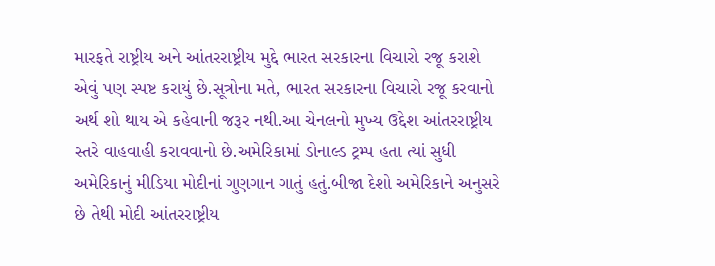મારફતે રાષ્ટ્રીય અને આંતરરાષ્ટ્રીય મુદ્દે ભારત સરકારના વિચારો રજૂ કરાશે એવું પણ સ્પષ્ટ કરાયું છે.સૂત્રોના મતે, ભારત સરકારના વિચારો રજૂ કરવાનો અર્થ શો થાય એ કહેવાની જરૂર નથી.આ ચેનલનો મુખ્ય ઉદ્દેશ આંતરરાષ્ટ્રીય સ્તરે વાહવાહી કરાવવાનો છે.અમેરિકામાં ડોનાલ્ડ ટ્રમ્પ હતા ત્યાં સુધી અમેરિકાનું મીડિયા મોદીનાં ગુણગાન ગાતું હતું.બીજા દેશો અમેરિકાને અનુસરે છે તેથી મોદી આંતરરાષ્ટ્રીય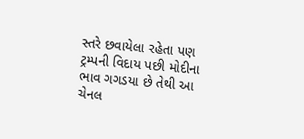સ્તરે છવાયેલા રહેતા પણ ટ્રમ્પની વિદાય પછી મોદીના ભાવ ગગડયા છે તેથી આ ચેનલ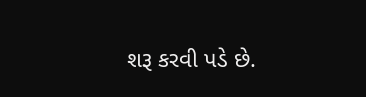શરૂ કરવી પડે છે.